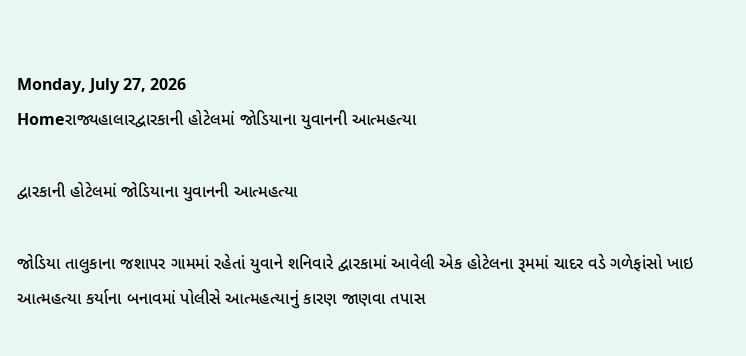Monday, July 27, 2026
Homeરાજ્યહાલારદ્વારકાની હોટેલમાં જોડિયાના યુવાનની આત્મહત્યા

દ્વારકાની હોટેલમાં જોડિયાના યુવાનની આત્મહત્યા

જોડિયા તાલુકાના જશાપર ગામમાં રહેતાં યુવાને શનિવારે દ્વારકામાં આવેલી એક હોટેલના રૂમમાં ચાદર વડે ગળેફાંસો ખાઇ આત્મહત્યા કર્યાના બનાવમાં પોલીસે આત્મહત્યાનું કારણ જાણવા તપાસ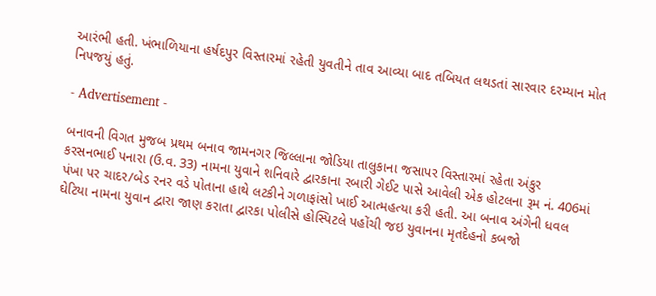આરંભી હતી. ખંભાળિયાના હર્ષદપુર વિસ્તારમાં રહેતી યુવતીને તાવ આવ્યા બાદ તબિયત લથડતાં સારવાર દરમ્યાન મોત નિપજયું હતું.

- Advertisement -

બનાવની વિગત મુજબ પ્રથમ બનાવ જામનગર જિલ્લાના જોડિયા તાલુકાના જસાપર વિસ્તારમાં રહેતા અંકુર કરસનભાઈ પનારા (ઉ.વ. 33) નામના યુવાને શનિવારે દ્વારકાના રબારી ગેઈટ પાસે આવેલી એક હોટલના રૂમ નં. 406માં પંખા પર ચાદર/બેડ રનર વડે પોતાના હાથે લટકીને ગળાફાંસો ખાઈ આત્મહત્યા કરી હતી. આ બનાવ અંગેની ધવલ ઘેટિયા નામના યુવાન દ્વારા જાણ કરાતા દ્વારકા પોલીસે હોસ્પિટલે પહોંચી જઇ યુવાનના મૃતદેહનો કબજો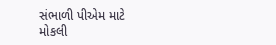સંભાળી પીએમ માટે મોકલી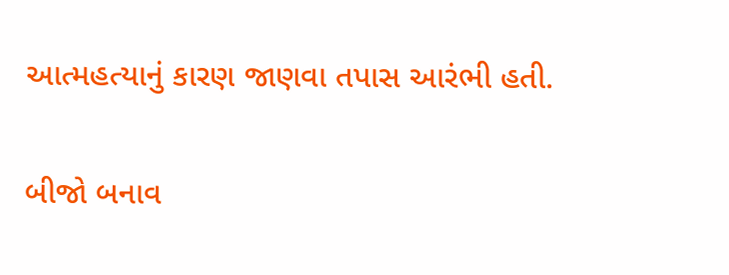આત્મહત્યાનું કારણ જાણવા તપાસ આરંભી હતી.

બીજો બનાવ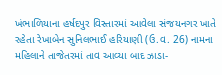ખંભાળિયાના હર્ષદપુર વિસ્તારમાં આવેલા સંજયનગર ખાતે રહેતા રેખાબેન સુનિલભાઈ હરિયાણી (ઉ.વ. 26) નામના મહિલાને તાજેતરમાં તાવ આવ્યા બાદ ઝાડા-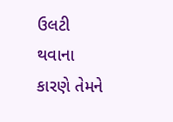ઉલટી થવાના કારણે તેમને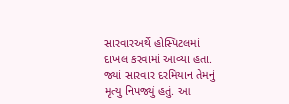સારવારઅર્થે હોસ્પિટલમાં દાખલ કરવામાં આવ્યા હતા. જ્યાં સારવાર દરમિયાન તેમનું મૃત્યુ નિપજ્યું હતું. આ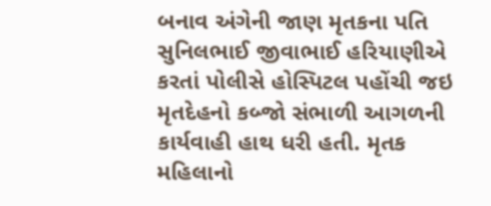બનાવ અંગેની જાણ મૃતકના પતિ સુનિલભાઈ જીવાભાઈ હરિયાણીએ કરતાં પોલીસે હોસ્પિટલ પહોંચી જઇ મૃતદેહનો કબ્જો સંભાળી આગળની કાર્યવાહી હાથ ધરી હતી. મૃતક મહિલાનો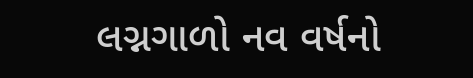લગ્નગાળો નવ વર્ષનો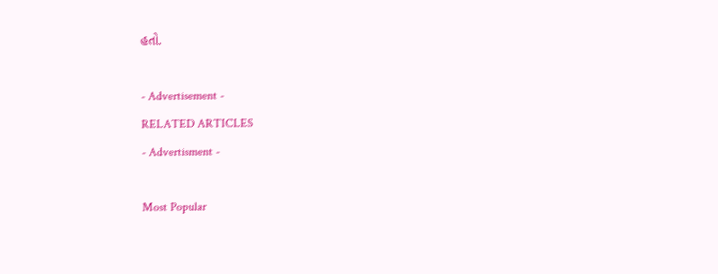હતો.

- Advertisement -
RELATED ARTICLES
- Advertisment -

Most Popular